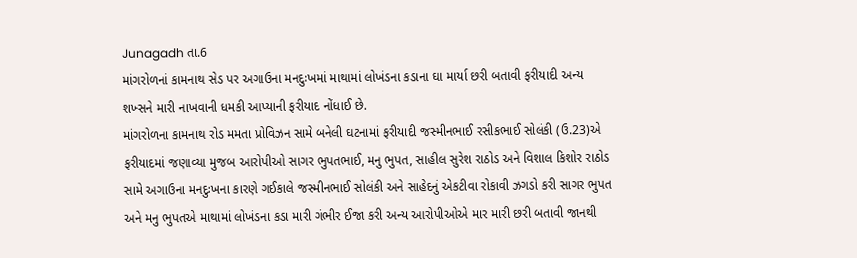Junagadh તા.6
માંગરોળનાં કામનાથ સેડ પર અગાઉના મનદુઃખમાં માથામાં લોખંડના કડાના ઘા માર્યા છરી બતાવી ફરીયાદી અન્ય શખ્સને મારી નાખવાની ધમકી આપ્યાની ફરીયાદ નોંધાઈ છે.
માંગરોળના કામનાથ રોડ મમતા પ્રોવિઝન સામે બનેલી ઘટનામાં ફરીયાદી જસ્મીનભાઈ રસીકભાઈ સોલંકી (ઉ.23)એ ફરીયાદમાં જણાવ્યા મુજબ આરોપીઓ સાગર ભુપતભાઈ, મનુ ભુપત, સાહીલ સુરેશ રાઠોડ અને વિશાલ કિશોર રાઠોડ સામે અગાઉના મનદુઃખના કારણે ગઈકાલે જસ્મીનભાઈ સોલંકી અને સાહેદનું એકટીવા રોકાવી ઝગડો કરી સાગર ભુપત અને મનુ ભુપતએ માથામાં લોખંડના કડા મારી ગંભીર ઈજા કરી અન્ય આરોપીઓએ માર મારી છરી બતાવી જાનથી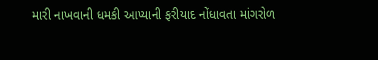મારી નાખવાની ધમકી આપ્યાની ફરીયાદ નોંધાવતા માંગરોળ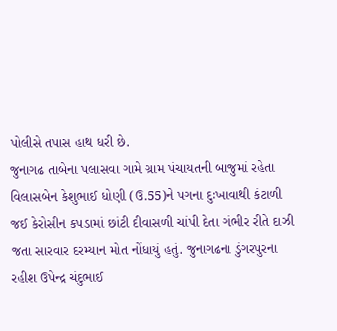પોલીસે તપાસ હાથ ધરી છે.
જુનાગઢ તાબેના પલાસવા ગામે ગ્રામ પંચાયતની બાજુમાં રહેતા વિલાસબેન કેશુભાઈ ધોણી (ઉ.55)ને પગના દુઃખાવાથી કંટાળી જઈ કેરોસીન કપડામાં છાંટી દીવાસળી ચાંપી દેતા ગંભીર રીતે દાઝી જતા સારવાર દરમ્યાન મોત નોંધાયું હતું. જુનાગઢના ડુંગરપુરના રહીશ ઉપેન્દ્ર ચંદુભાઈ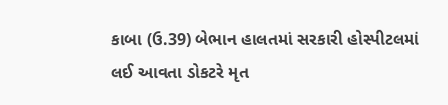કાબા (ઉ.39) બેભાન હાલતમાં સરકારી હોસ્પીટલમાં લઈ આવતા ડોકટરે મૃત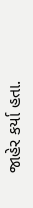જાહેર કર્યા હતા.